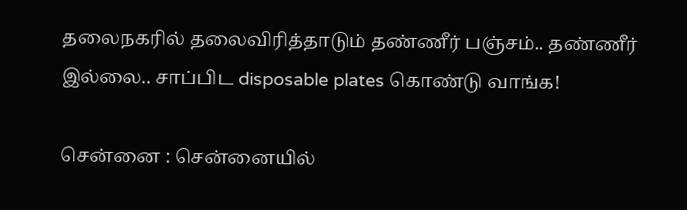தலைநகரில் தலைவிரித்தாடும் தண்ணீர் பஞ்சம்.. தண்ணீர் இல்லை.. சாப்பிட disposable plates கொண்டு வாங்க!

சென்னை : சென்னையில்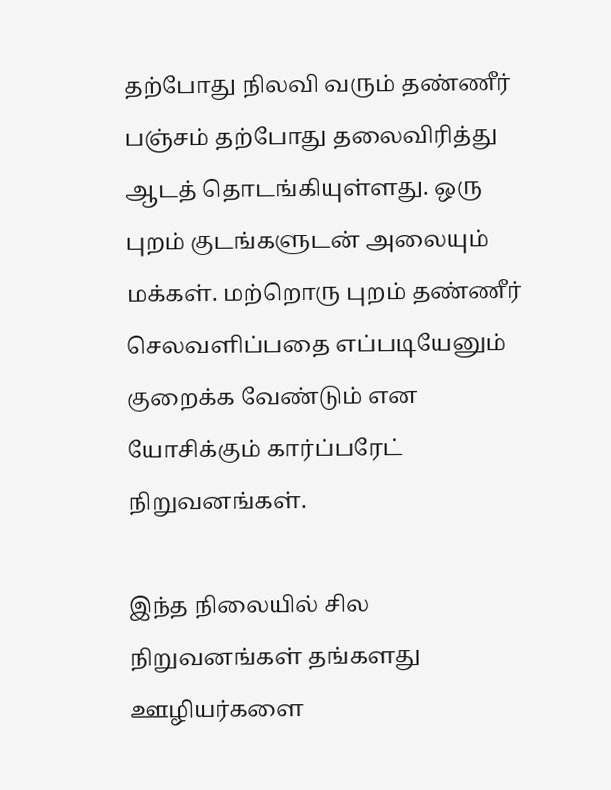தற்போது நிலவி வரும் தண்ணீர் பஞ்சம் தற்போது தலைவிரித்து ஆடத் தொடங்கியுள்ளது. ஒரு புறம் குடங்களுடன் அலையும் மக்கள். மற்றொரு புறம் தண்ணீர் செலவளிப்பதை எப்படியேனும் குறைக்க வேண்டும் என யோசிக்கும் கார்ப்பரேட் நிறுவனங்கள்.

இந்த நிலையில் சில நிறுவனங்கள் தங்களது ஊழியர்களை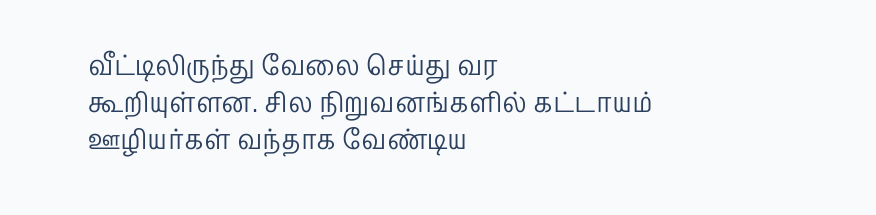வீட்டிலிருந்து வேலை செய்து வர கூறியுள்ளன. சில நிறுவனங்களில் கட்டாயம் ஊழியர்கள் வந்தாக வேண்டிய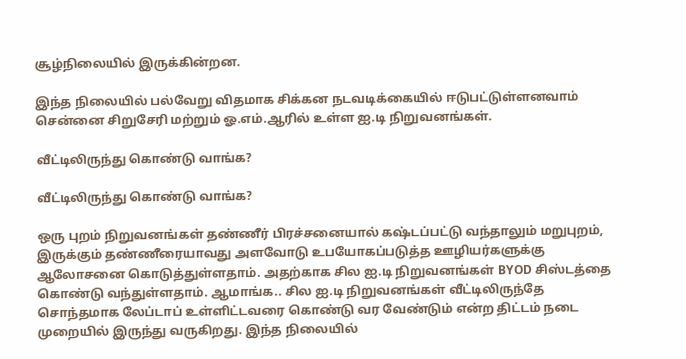சூழ்நிலையில் இருக்கின்றன.

இந்த நிலையில் பல்வேறு விதமாக சிக்கன நடவடிக்கையில் ஈடுபட்டுள்ளனவாம் சென்னை சிறுசேரி மற்றும் ஓ.எம்.ஆரில் உள்ள ஐ.டி நிறுவனங்கள்.

வீட்டிலிருந்து கொண்டு வாங்க?

வீட்டிலிருந்து கொண்டு வாங்க?

ஒரு புறம் நிறுவனங்கள் தண்ணீர் பிரச்சனையால் கஷ்டப்பட்டு வந்தாலும் மறுபுறம், இருக்கும் தண்ணீரையாவது அளவோடு உபயோகப்படுத்த ஊழியர்களுக்கு ஆலோசனை கொடுத்துள்ளதாம். அதற்காக சில ஐ.டி நிறுவனங்கள் BYOD சிஸ்டத்தை கொண்டு வந்துள்ளதாம். ஆமாங்க.. சில ஐ.டி நிறுவனங்கள் வீட்டிலிருந்தே சொந்தமாக லேப்டாப் உள்ளிட்டவரை கொண்டு வர வேண்டும் என்ற திட்டம் நடை முறையில் இருந்து வருகிறது. இந்த நிலையில்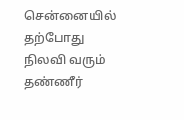சென்னையில் தற்போது நிலவி வரும் தண்ணீர்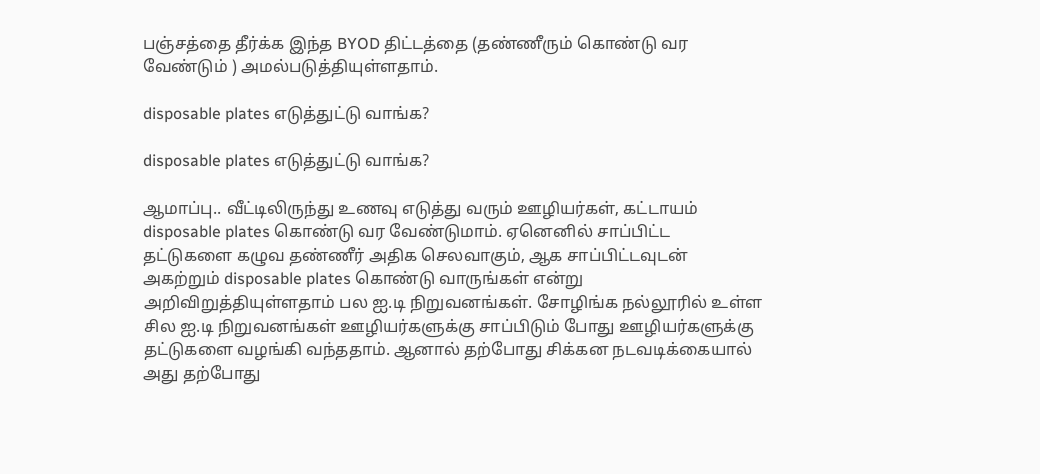பஞ்சத்தை தீர்க்க இந்த BYOD திட்டத்தை (தண்ணீரும் கொண்டு வர வேண்டும் ) அமல்படுத்தியுள்ளதாம்.

disposable plates எடுத்துட்டு வாங்க?

disposable plates எடுத்துட்டு வாங்க?

ஆமாப்பு.. வீட்டிலிருந்து உணவு எடுத்து வரும் ஊழியர்கள், கட்டாயம் disposable plates கொண்டு வர வேண்டுமாம். ஏனெனில் சாப்பிட்ட தட்டுகளை கழுவ தண்ணீர் அதிக செலவாகும், ஆக சாப்பிட்டவுடன் அகற்றும் disposable plates கொண்டு வாருங்கள் என்று அறிவிறுத்தியுள்ளதாம் பல ஐ.டி நிறுவனங்கள். சோழிங்க நல்லூரில் உள்ள சில ஐ.டி நிறுவனங்கள் ஊழியர்களுக்கு சாப்பிடும் போது ஊழியர்களுக்கு தட்டுகளை வழங்கி வந்ததாம். ஆனால் தற்போது சிக்கன நடவடிக்கையால் அது தற்போது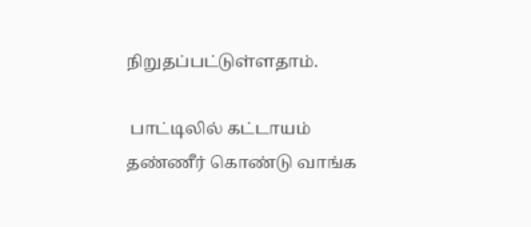நிறுதப்பட்டுள்ளதாம்.

 பாட்டிலில் கட்டாயம் தண்ணீர் கொண்டு வாங்க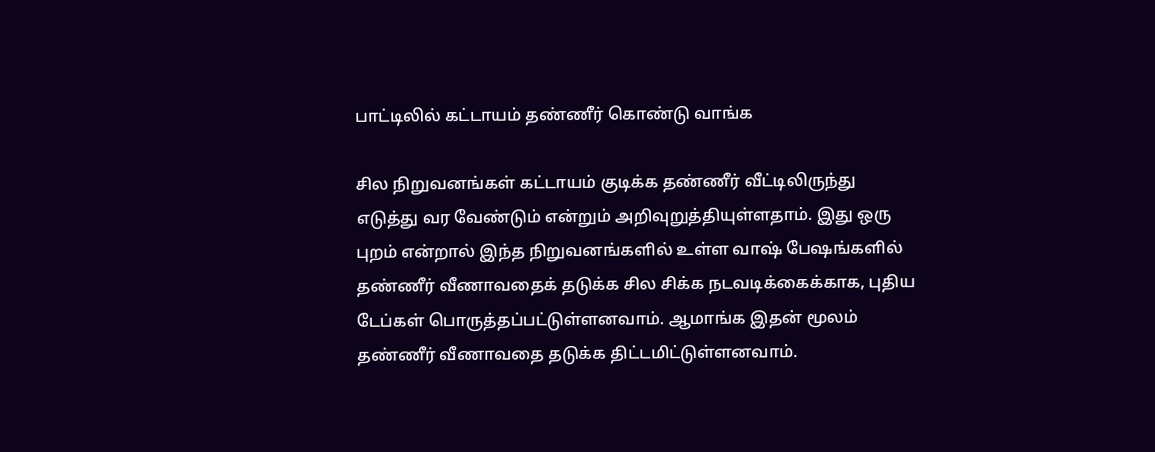பாட்டிலில் கட்டாயம் தண்ணீர் கொண்டு வாங்க

சில நிறுவனங்கள் கட்டாயம் குடிக்க தண்ணீர் வீட்டிலிருந்து எடுத்து வர வேண்டும் என்றும் அறிவுறுத்தியுள்ளதாம். இது ஒரு புறம் என்றால் இந்த நிறுவனங்களில் உள்ள வாஷ் பேஷங்களில் தண்ணீர் வீணாவதைக் தடுக்க சில சிக்க நடவடிக்கைக்காக, புதிய டேப்கள் பொருத்தப்பட்டுள்ளனவாம். ஆமாங்க இதன் மூலம் தண்ணீர் வீணாவதை தடுக்க திட்டமிட்டுள்ளனவாம்.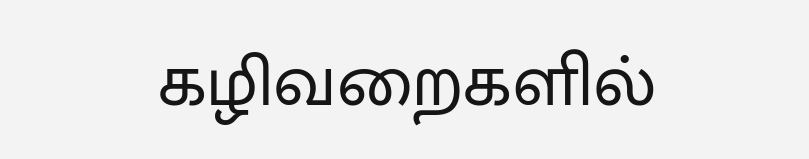கழிவறைகளில்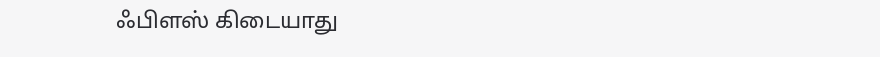ஃபிளஸ் கிடையாது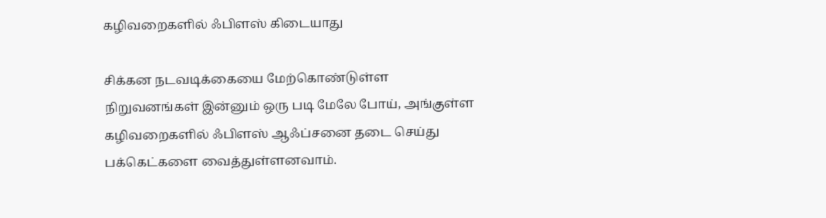கழிவறைகளில் ஃபிளஸ் கிடையாது

சிக்கன நடவடிக்கையை மேற்கொண்டுள்ள நிறுவனங்கள் இன்னும் ஒரு படி மேலே போய், அங்குள்ள கழிவறைகளில் ஃபிளஸ் ஆஃப்சனை தடை செய்து பக்கெட்களை வைத்துள்ளனவாம்.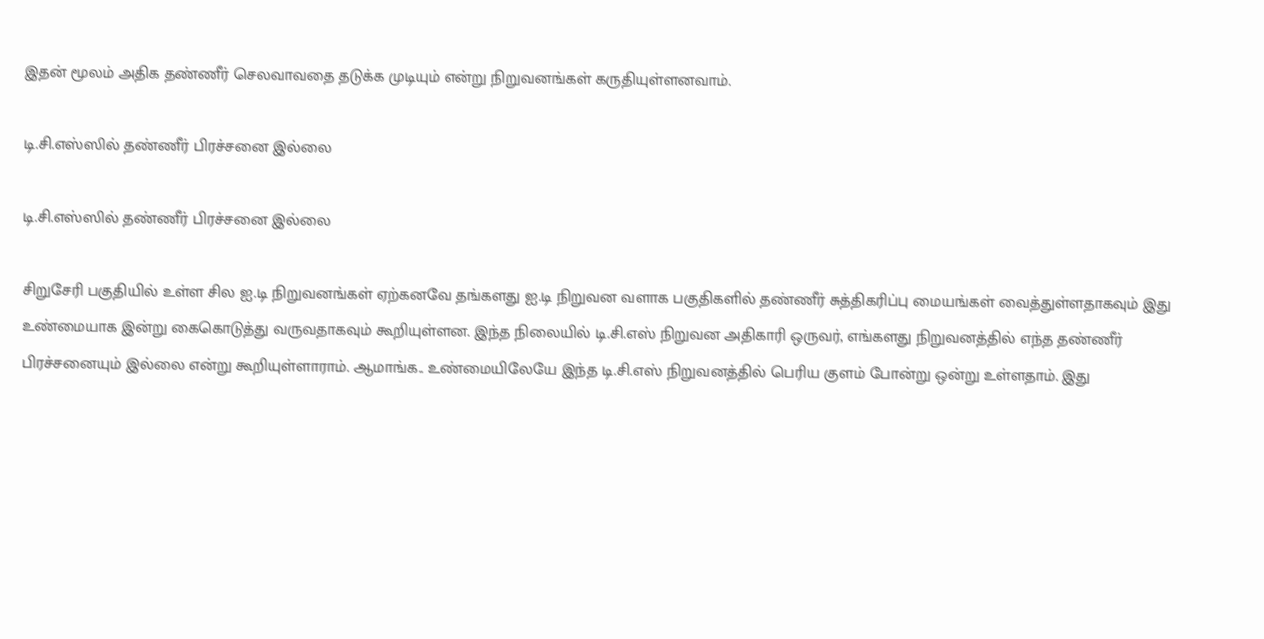இதன் மூலம் அதிக தண்ணீர் செலவாவதை தடுக்க முடியும் என்று நிறுவனங்கள் கருதியுள்ளனவாம்.

டி.சி.எஸ்ஸில் தண்ணீர் பிரச்சனை இல்லை

டி.சி.எஸ்ஸில் தண்ணீர் பிரச்சனை இல்லை

சிறுசேரி பகுதியில் உள்ள சில ஐ.டி நிறுவனங்கள் ஏற்கனவே தங்களது ஐ.டி நிறுவன வளாக பகுதிகளில் தண்ணீர் சுத்திகரிப்பு மையங்கள் வைத்துள்ளதாகவும் இது உண்மையாக இன்று கைகொடுத்து வருவதாகவும் கூறியுள்ளன. இந்த நிலையில் டி.சி.எஸ் நிறுவன அதிகாரி ஒருவர், எங்களது நிறுவனத்தில் எந்த தண்ணீர் பிரச்சனையும் இல்லை என்று கூறியுள்ளாராம். ஆமாங்க.. உண்மையிலேயே இந்த டி.சி.எஸ் நிறுவனத்தில் பெரிய குளம் போன்று ஒன்று உள்ளதாம். இது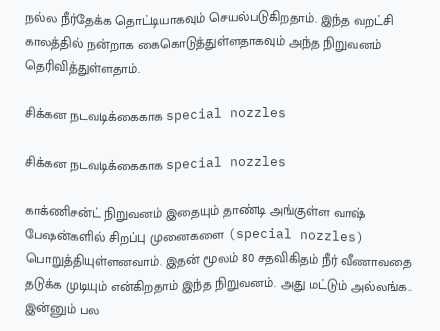நல்ல நீர்தேக்க தொட்டியாகவும் செயல்படுகிறதாம். இந்த வறட்சி காலத்தில் நன்றாக கைகொடுத்துள்ளதாகவும் அந்த நிறுவனம் தெரிவித்துள்ளதாம்.

சிக்கன நடவடிக்கைகாக special nozzles

சிக்கன நடவடிக்கைகாக special nozzles

காக்ணிசன்ட் நிறுவனம் இதையும் தாண்டி அங்குள்ள வாஷ் பேஷன்களில் சிறப்பு முனைகளை (special nozzles) பொறுத்தியுள்ளனவாம். இதன் மூலம் 80 சதவிகிதம் நீர் வீணாவதை தடுக்க முடியும் என்கிறதாம் இந்த நிறுவனம். அது மட்டும் அல்லங்க.. இன்னும் பல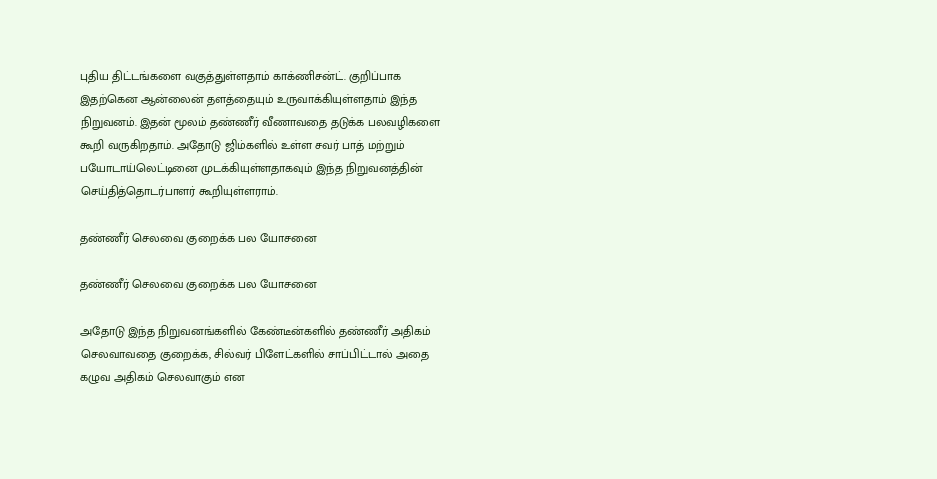புதிய திட்டங்களை வகுத்துள்ளதாம் காக்ணிசன்ட். குறிப்பாக இதற்கென ஆன்லைன் தளத்தையும் உருவாக்கியுள்ளதாம் இந்த நிறுவனம். இதன் மூலம் தண்ணீர் வீணாவதை தடுக்க பலவழிகளை கூறி வருகிறதாம். அதோடு ஜிம்களில் உள்ள சவர் பாத் மற்றும் பயோடாய்லெட்டினை முடக்கியுள்ளதாகவும் இந்த நிறுவனத்தின் செய்தித்தொடர்பாளர் கூறியுள்ளராம்.

தண்ணீர் செலவை குறைக்க பல யோசனை

தண்ணீர் செலவை குறைக்க பல யோசனை

அதோடு இந்த நிறுவனங்களில் கேண்டீன்களில் தண்ணீர் அதிகம் செலவாவதை குறைக்க, சில்வர் பிளேட்களில் சாப்பிட்டால் அதை கழுவ அதிகம் செலவாகும் என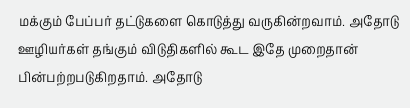மக்கும் பேப்பர் தட்டுகளை கொடுத்து வருகின்றவாம். அதோடு ஊழியர்கள் தங்கும் விடுதிகளில் கூட இதே முறைதான் பின்பற்றபடுகிறதாம். அதோடு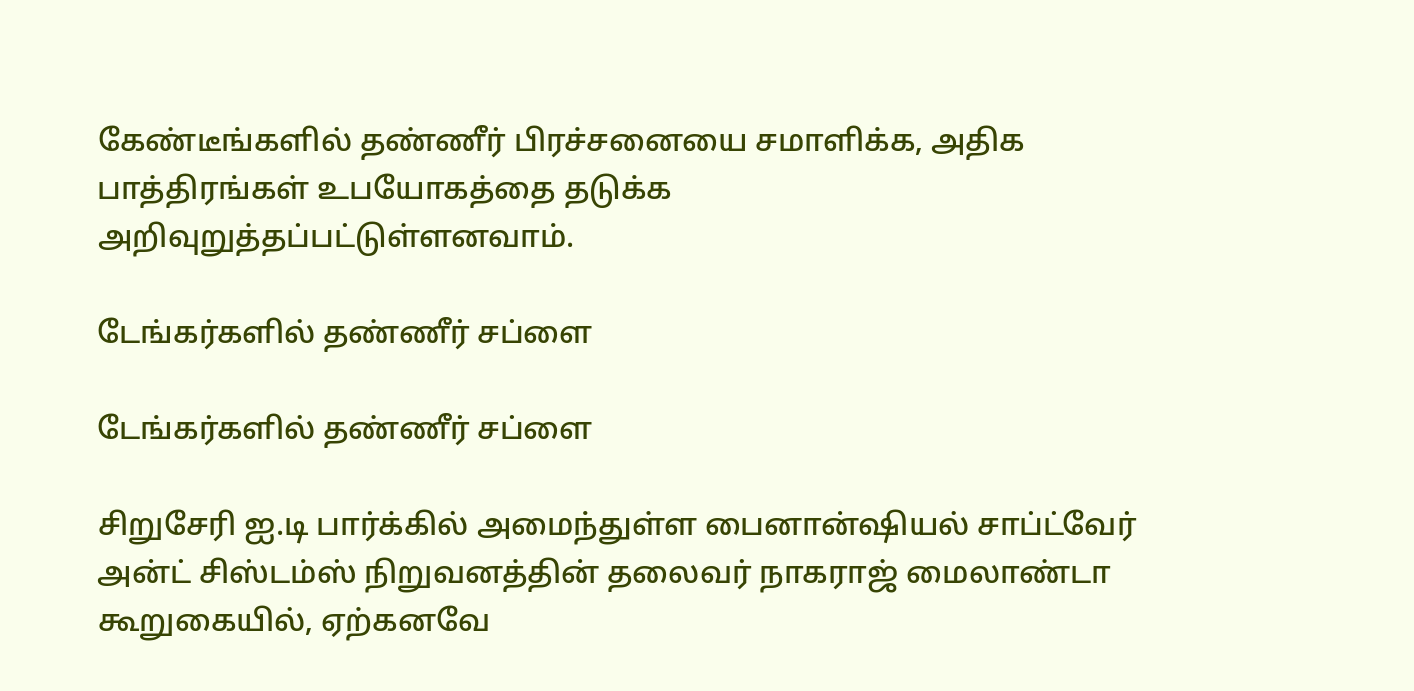கேண்டீங்களில் தண்ணீர் பிரச்சனையை சமாளிக்க, அதிக பாத்திரங்கள் உபயோகத்தை தடுக்க அறிவுறுத்தப்பட்டுள்ளனவாம்.

டேங்கர்களில் தண்ணீர் சப்ளை

டேங்கர்களில் தண்ணீர் சப்ளை

சிறுசேரி ஐ.டி பார்க்கில் அமைந்துள்ள பைனான்ஷியல் சாப்ட்வேர் அன்ட் சிஸ்டம்ஸ் நிறுவனத்தின் தலைவர் நாகராஜ் மைலாண்டா கூறுகையில், ஏற்கனவே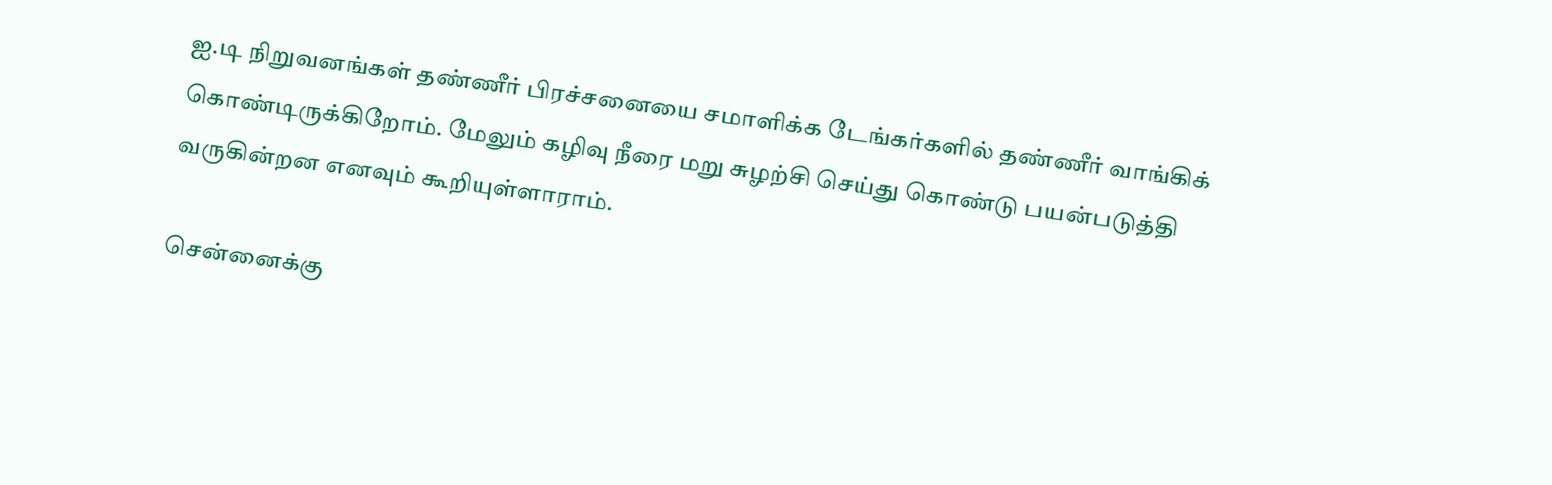ஐ.டி நிறுவனங்கள் தண்ணீர் பிரச்சனையை சமாளிக்க டேங்கர்களில் தண்ணீர் வாங்கிக் கொண்டிருக்கிறோம். மேலும் கழிவு நீரை மறு சுழற்சி செய்து கொண்டு பயன்படுத்தி வருகின்றன எனவும் கூறியுள்ளாராம்.

சென்னைக்கு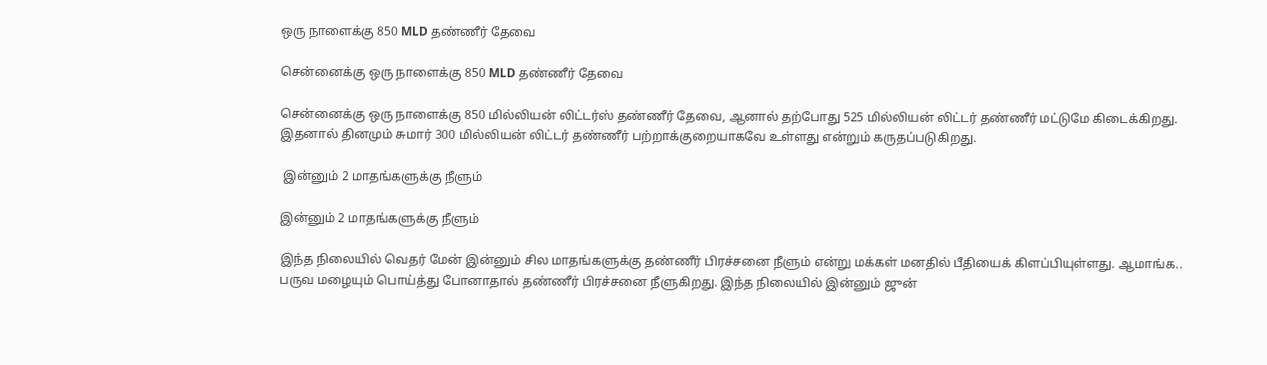ஒரு நாளைக்கு 850 MLD தண்ணீர் தேவை

சென்னைக்கு ஒரு நாளைக்கு 850 MLD தண்ணீர் தேவை

சென்னைக்கு ஒரு நாளைக்கு 850 மில்லியன் லிட்டர்ஸ் தண்ணீர் தேவை, ஆனால் தற்போது 525 மில்லியன் லிட்டர் தண்ணீர் மட்டுமே கிடைக்கிறது. இதனால் தினமும் சுமார் 300 மில்லியன் லிட்டர் தண்ணீர் பற்றாக்குறையாகவே உள்ளது என்றும் கருதப்படுகிறது.

 இன்னும் 2 மாதங்களுக்கு நீளும்

இன்னும் 2 மாதங்களுக்கு நீளும்

இந்த நிலையில் வெதர் மேன் இன்னும் சில மாதங்களுக்கு தண்ணீர் பிரச்சனை நீளும் என்று மக்கள் மனதில் பீதியைக் கிளப்பியுள்ளது. ஆமாங்க.. பருவ மழையும் பொய்த்து போனாதால் தண்ணீர் பிரச்சனை நீளுகிறது. இந்த நிலையில் இன்னும் ஜுன்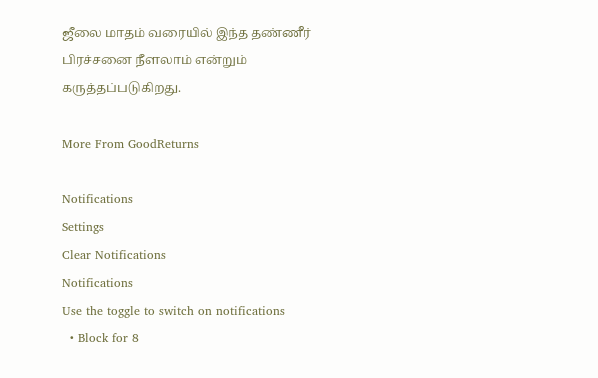ஜீலை மாதம் வரையில் இந்த தண்ணீர் பிரச்சனை நீளலாம் என்றும் கருத்தப்படுகிறது.

More From GoodReturns

Notifications
Settings
Clear Notifications
Notifications
Use the toggle to switch on notifications
  • Block for 8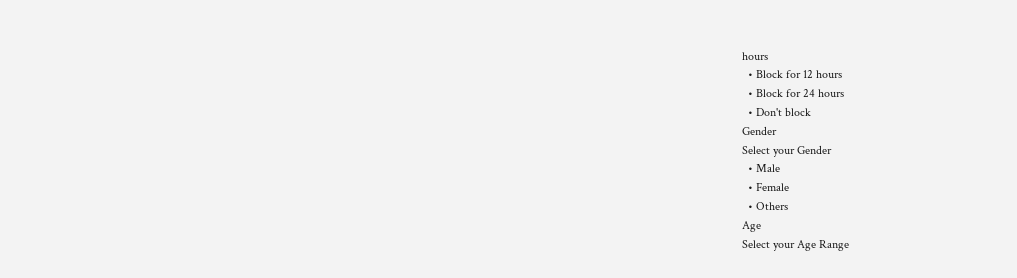hours
  • Block for 12 hours
  • Block for 24 hours
  • Don't block
Gender
Select your Gender
  • Male
  • Female
  • Others
Age
Select your Age Range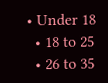• Under 18
  • 18 to 25
  • 26 to 35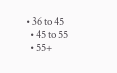• 36 to 45
  • 45 to 55
  • 55+